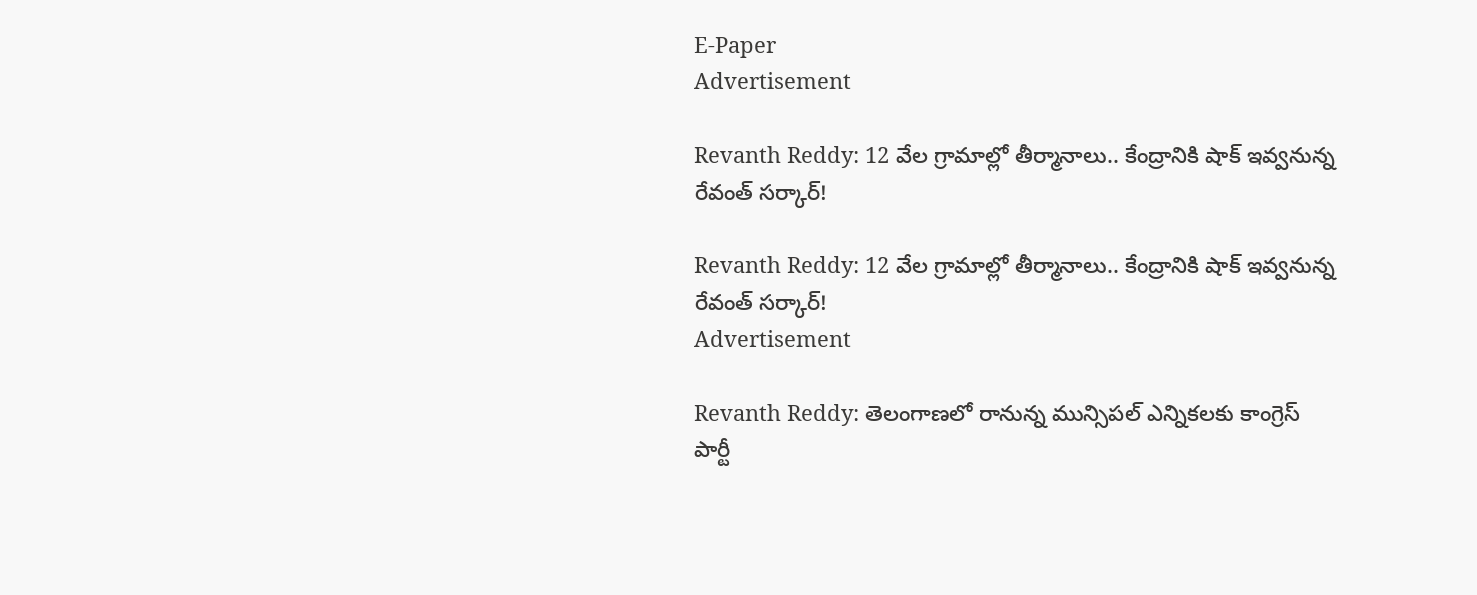E-Paper
Advertisement

Revanth Reddy: 12 వేల గ్రామాల్లో తీర్మానాలు.. కేంద్రానికి షాక్ ఇవ్వనున్న రేవంత్ సర్కార్!

Revanth Reddy: 12 వేల గ్రామాల్లో తీర్మానాలు.. కేంద్రానికి షాక్ ఇవ్వనున్న రేవంత్ సర్కార్!
Advertisement

Revanth Reddy: తెలంగాణలో రానున్న మున్సిపల్ ఎన్నికలకు కాంగ్రెస్ పార్టీ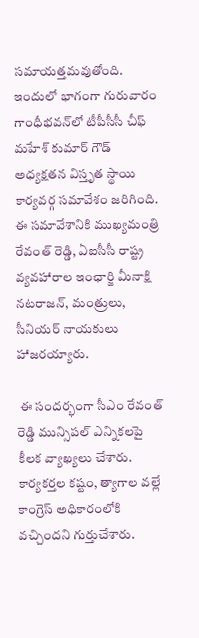సమాయత్తమవుతోంది. ఇందులో భాగంగా గురువారం గాంధీభవన్‌లో టీపీసీసీ చీఫ్ మహేశ్ కుమార్ గౌడ్ అధ్యక్షతన విస్తృత స్థాయి కార్యవర్గ సమావేశం జరిగింది. ఈ సమావేశానికి ముఖ్యమంత్రి రేవంత్ రెడ్డి, ఏఐసీసీ రాష్ట్ర వ్యవహారాల ఇంఛార్జి మీనాక్షి నటరాజన్, మంత్రులు, సీనియర్ నాయకులు హాజరయ్యారు.

 ఈ సందర్భంగా సీఎం రేవంత్ రెడ్డి మున్సిపల్ ఎన్నికలపై కీలక వ్యాఖ్యలు చేశారు. కార్యకర్తల కష్టం, త్యాగాల వల్లే కాంగ్రెస్ అధికారంలోకి వచ్చిందని గుర్తుచేశారు.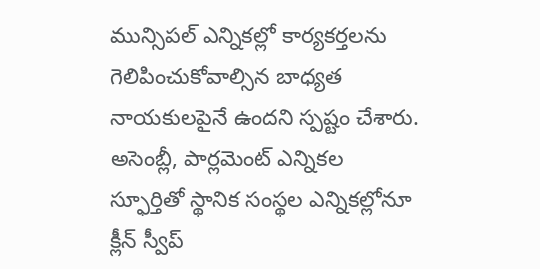మున్సిపల్ ఎన్నికల్లో కార్యకర్తలను గెలిపించుకోవాల్సిన బాధ్యత నాయకులపైనే ఉందని స్పష్టం చేశారు. అసెంబ్లీ, పార్లమెంట్ ఎన్నికల స్ఫూర్తితో స్థానిక సంస్థల ఎన్నికల్లోనూ క్లీన్ స్వీప్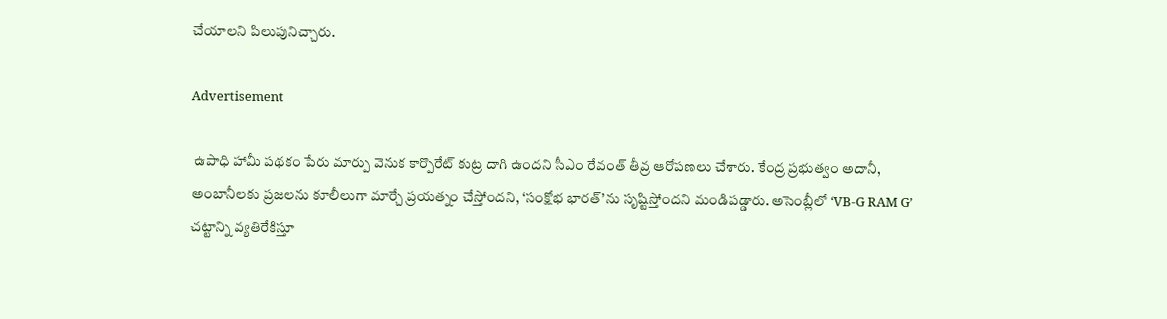చేయాలని పిలుపునిచ్చారు.

Advertisement

 ఉపాధి హామీ పథకం పేరు మార్పు వెనుక కార్పొరేట్ కుట్ర దాగి ఉందని సీఎం రేవంత్ తీవ్ర ఆరోపణలు చేశారు. కేంద్ర ప్రభుత్వం అదానీ, అంబానీలకు ప్రజలను కూలీలుగా మార్చే ప్రయత్నం చేస్తోందని, ‘సంక్షోభ భారత్’ను సృష్టిస్తోందని మండిపడ్డారు. అసెంబ్లీలో ‘VB-G RAM G’ చట్టాన్ని వ్యతిరేకిస్తూ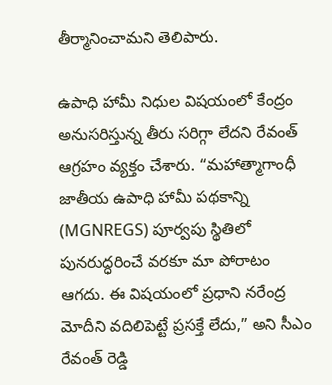తీర్మానించామని తెలిపారు.

ఉపాధి హామీ నిధుల విషయంలో కేంద్రం అనుసరిస్తున్న తీరు సరిగ్గా లేదని రేవంత్ ఆగ్రహం వ్యక్తం చేశారు. “మహాత్మాగాంధీ జాతీయ ఉపాధి హామీ పథకాన్ని (MGNREGS) పూర్వపు స్థితిలో పునరుద్ధరించే వరకూ మా పోరాటం ఆగదు. ఈ విషయంలో ప్రధాని నరేంద్ర మోదీని వదిలిపెట్టే ప్రసక్తే లేదు,” అని సీఎం రేవంత్ రెడ్డి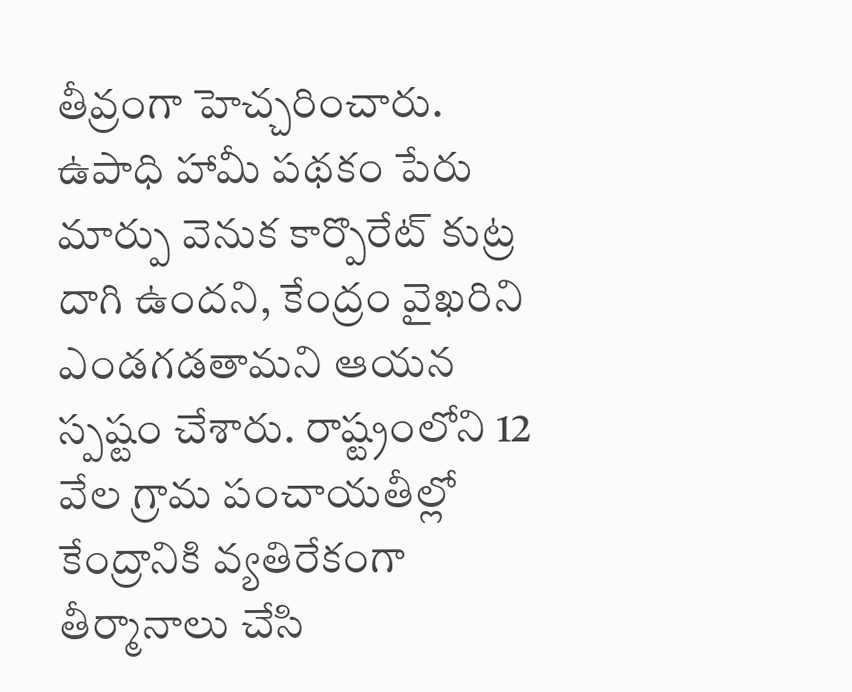తీవ్రంగా హెచ్చరించారు. ఉపాధి హామీ పథకం పేరు మార్పు వెనుక కార్పొరేట్ కుట్ర దాగి ఉందని, కేంద్రం వైఖరిని ఎండగడతామని ఆయన స్పష్టం చేశారు. రాష్ట్రంలోని 12 వేల గ్రామ పంచాయతీల్లో కేంద్రానికి వ్యతిరేకంగా తీర్మానాలు చేసి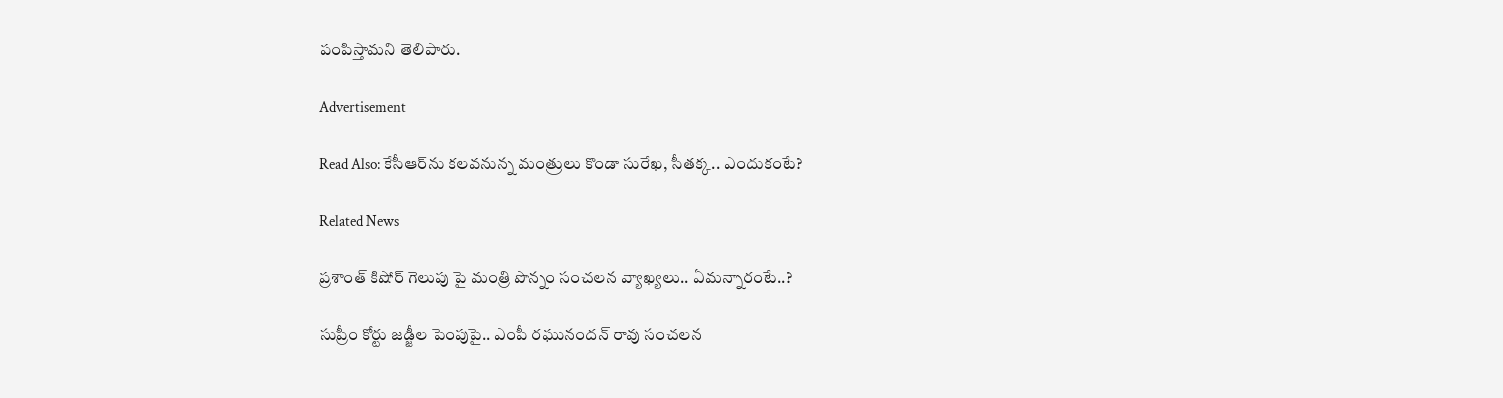పంపిస్తామని తెలిపారు.

Advertisement

Read Also: కేసీఆర్‌ను కలవనున్న మంత్రులు కొండా సురేఖ, సీతక్క.. ఎందుకంటే?

Related News

ప్రశాంత్ కిషోర్ గెలుపు పై మంత్రి పొన్నం సంచలన వ్యాఖ్యలు.. ఏమన్నారంటే..?

సుప్రీం కోర్టు జడ్జీల పెంపుపై.. ఎంపీ రఘునందన్ రావు సంచలన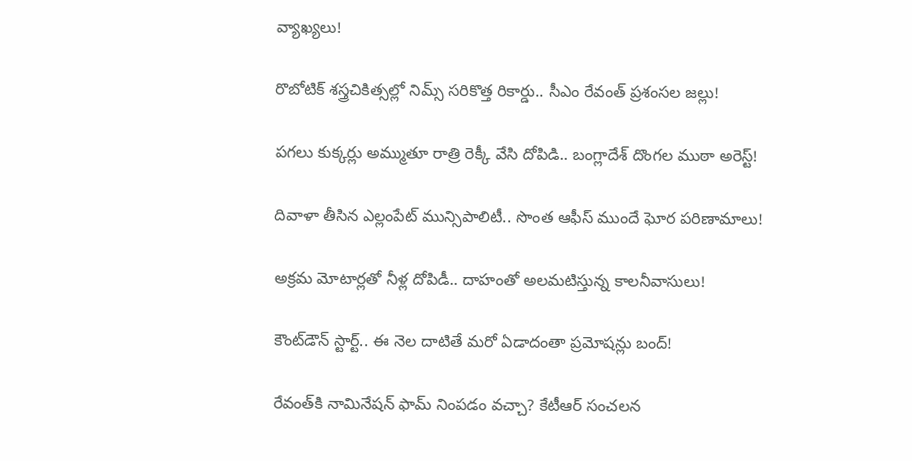వ్యాఖ్యలు!

రొబోటిక్ శస్త్రచికిత్సల్లో నిమ్స్ సరికొత్త రికార్డు.. సీఎం రేవంత్ ప్రశంసల జల్లు!

పగలు కుక్కర్లు అమ్ముతూ రాత్రి రెక్కీ వేసి దోపిడి.. బంగ్లాదేశ్ దొంగల ముఠా అరెస్ట్!

దివాళా తీసిన ఎల్లంపేట్ మున్సిపాలిటీ.. సొంత ఆఫీస్ ముందే ఘోర పరిణామాలు!

అక్రమ మోటార్లతో నీళ్ల దోపిడీ.. దాహంతో అలమటిస్తున్న కాలనీవాసులు!

కౌంట్‌డౌన్ స్టార్ట్.. ఈ నెల దాటితే మరో ఏడాదంతా ప్రమోషన్లు బంద్!

రేవంత్‌కి నామినేషన్ ఫామ్ నింపడం వచ్చా? కేటీఆర్ సంచలన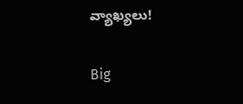వ్యాఖ్యలు!

Big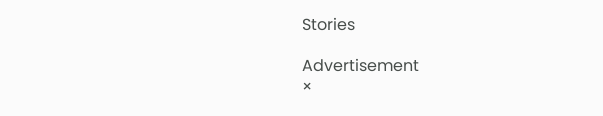Stories

Advertisement
×